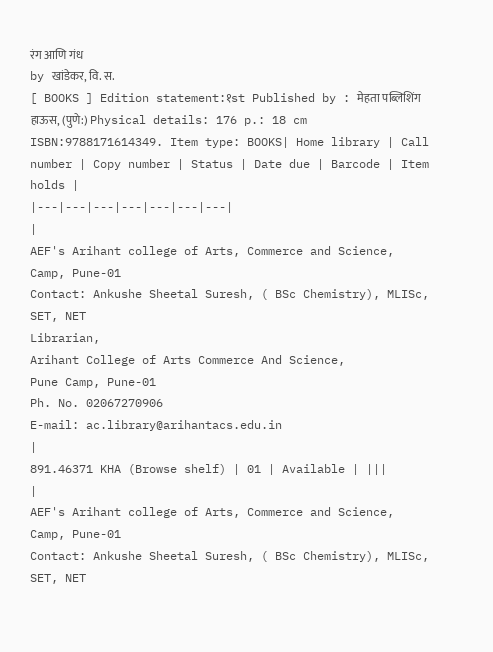रंग आणि गंध
by खांडेकर, वि. स.
[ BOOKS ] Edition statement:१st Published by : मेहता पब्लिशिंग हाऊस, (पुणे:) Physical details: 176 p.: 18 cm ISBN:9788171614349. Item type: BOOKS| Home library | Call number | Copy number | Status | Date due | Barcode | Item holds |
|---|---|---|---|---|---|---|
|
AEF's Arihant college of Arts, Commerce and Science, Camp, Pune-01
Contact: Ankushe Sheetal Suresh, ( BSc Chemistry), MLISc, SET, NET
Librarian,
Arihant College of Arts Commerce And Science,
Pune Camp, Pune-01
Ph. No. 02067270906
E-mail: ac.library@arihantacs.edu.in
|
891.46371 KHA (Browse shelf) | 01 | Available | |||
|
AEF's Arihant college of Arts, Commerce and Science, Camp, Pune-01
Contact: Ankushe Sheetal Suresh, ( BSc Chemistry), MLISc, SET, NET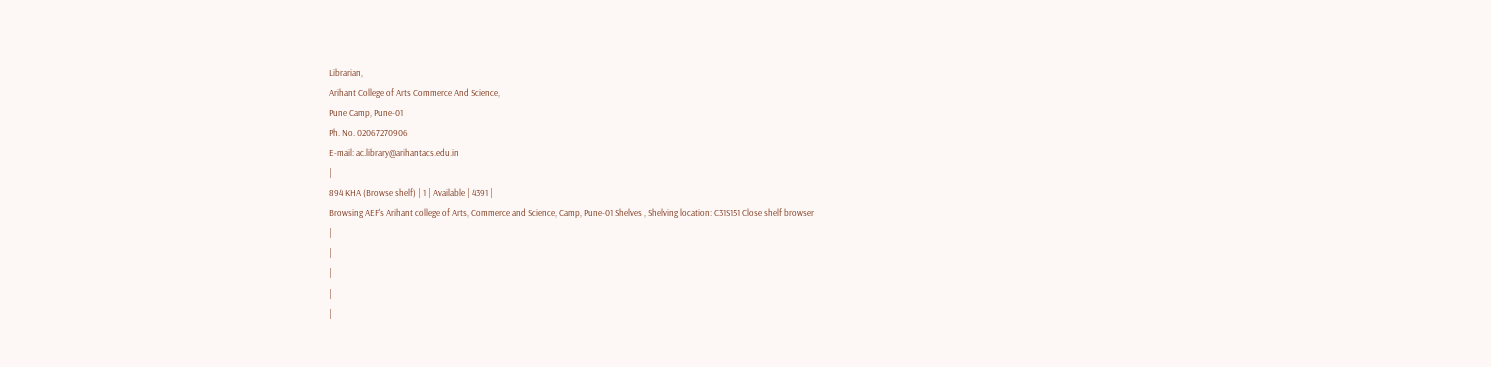Librarian,
Arihant College of Arts Commerce And Science,
Pune Camp, Pune-01
Ph. No. 02067270906
E-mail: ac.library@arihantacs.edu.in
|
894 KHA (Browse shelf) | 1 | Available | 4391 |
Browsing AEF's Arihant college of Arts, Commerce and Science, Camp, Pune-01 Shelves , Shelving location: C31S151 Close shelf browser
|
|
|
|
|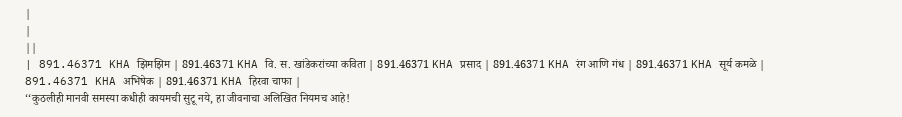|
|
||
| 891.46371 KHA झिमझिम | 891.46371 KHA वि. स. खांडेकरांच्या कविता | 891.46371 KHA प्रसाद | 891.46371 KHA रंग आणि गंध | 891.46371 KHA सूर्य कमळे | 891.46371 KHA अभिषेक | 891.46371 KHA हिरवा चाफा |
‘‘कुठलीही मानवी समस्या कधीही कायमची सुटू नये, हा जीवनाचा अलिखित नियमच आहे!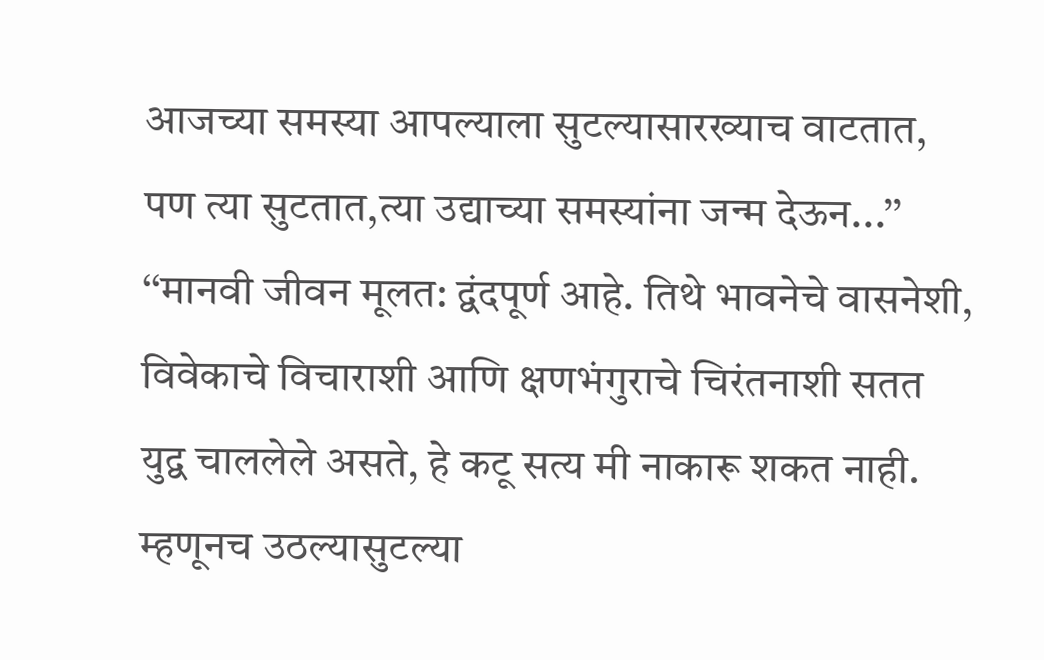आजच्या समस्या आपल्याला सुटल्यासारख्याच वाटतात, पण त्या सुटतात,त्या उद्याच्या समस्यांना जन्म देऊन...’’ ‘‘मानवी जीवन मूलत: द्वंदपूर्ण आहे. तिथे भावनेचे वासनेशी, विवेकाचे विचाराशी आणि क्षणभंगुराचे चिरंतनाशी सतत युद्व चाललेले असते, हे कटू सत्य मी नाकारू शकत नाही. म्हणूनच उठल्यासुटल्या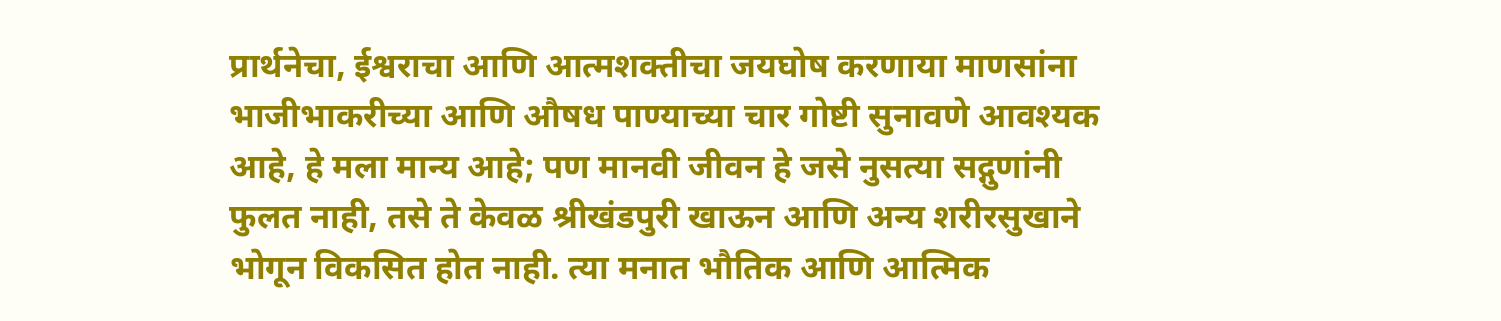प्रार्थनेचा, ईश्वराचा आणि आत्मशक्तीचा जयघोष करणाया माणसांना भाजीभाकरीच्या आणि औषध पाण्याच्या चार गोष्टी सुनावणे आवश्यक आहे, हे मला मान्य आहे; पण मानवी जीवन हे जसे नुसत्या सद्गुणांनी फुलत नाही, तसे ते केवळ श्रीखंडपुरी खाऊन आणि अन्य शरीरसुखाने भोगून विकसित होत नाही. त्या मनात भौतिक आणि आत्मिक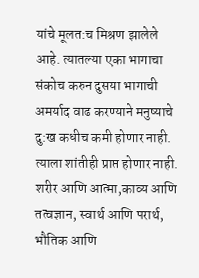यांचे मूलत:च मिश्रण झालेले आहे. त्यातल्या एका भागाचा संकोच करुन दुसया भागाची अमर्याद वाढ करण्याने मनुष्याचे दु:ख कधीच कमी होणार नाही. त्याला शांतीही प्राप्त होणार नाही. शरीर आणि आत्मा,काव्य आणि तत्वज्ञान, स्वार्थ आणि परार्थ, भौतिक आणि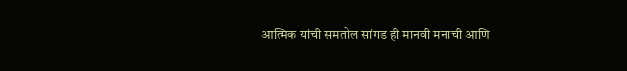आत्मिक यांची समतोल सांगड ही मानवी मनाची आणि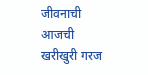जीवनाची आजची खरीखुरी गरज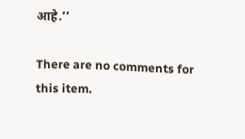आहे.’’

There are no comments for this item.